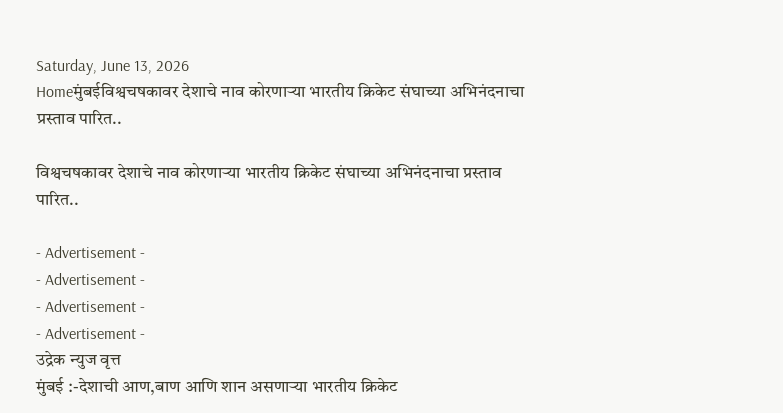Saturday, June 13, 2026
Homeमुंबईविश्वचषकावर देशाचे नाव कोरणाऱ्या भारतीय क्रिकेट संघाच्या अभिनंदनाचा प्रस्ताव पारित..

विश्वचषकावर देशाचे नाव कोरणाऱ्या भारतीय क्रिकेट संघाच्या अभिनंदनाचा प्रस्ताव पारित..

- Advertisement -
- Advertisement -
- Advertisement -
- Advertisement -
उद्रेक न्युज वृत्त
मुंबई :-देशाची आण,बाण आणि शान असणाऱ्या भारतीय क्रिकेट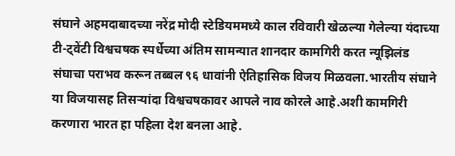संघाने अहमदाबादच्या नरेंद्र मोदी स्टेडियममध्ये काल रविवारी खेळल्या गेलेल्या यंदाच्या टी-ट्वेंटी विश्वचषक स्पर्धेच्या अंतिम सामन्यात शानदार कामगिरी करत न्यूझिलंड संघाचा पराभव करून तब्बल ९६ धावांनी ऐतिहासिक विजय मिळवला.भारतीय संघाने या विजयासह तिसऱ्यांदा विश्वचषकावर आपले नाव कोरले आहे.अशी कामगिरी करणारा भारत हा पहिला देश बनला आहे.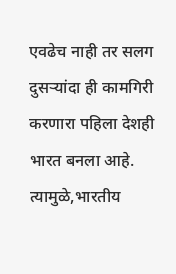एवढेच नाही तर सलग दुसऱ्यांदा ही कामगिरी करणारा पहिला देशही भारत बनला आहे. त्यामुळे,भारतीय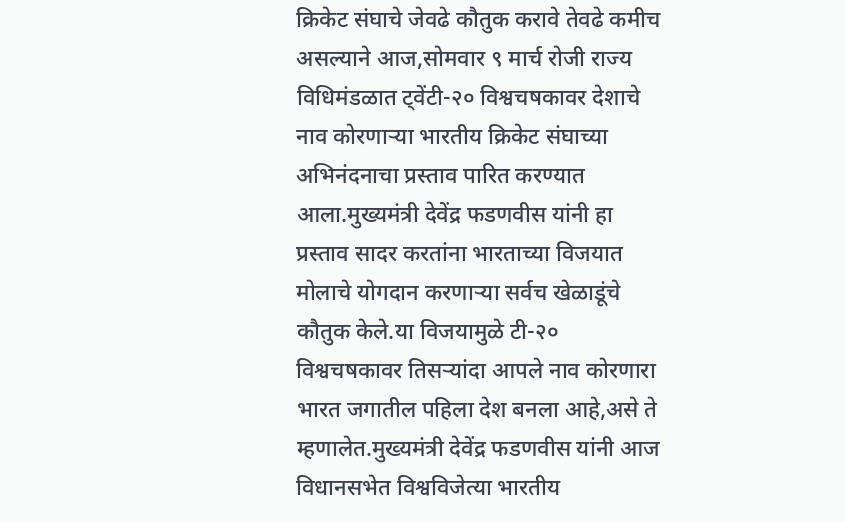क्रिकेट संघाचे जेवढे कौतुक करावे तेवढे कमीच असल्याने आज,सोमवार ९ मार्च रोजी राज्य विधिमंडळात ट्वेंटी-२० विश्वचषकावर देशाचे नाव कोरणाऱ्या भारतीय क्रिकेट संघाच्या अभिनंदनाचा प्रस्ताव पारित करण्यात आला.मुख्यमंत्री देवेंद्र फडणवीस यांनी हा प्रस्ताव सादर करतांना भारताच्या विजयात मोलाचे योगदान करणाऱ्या सर्वच खेळाडूंचे कौतुक केले.या विजयामुळे टी-२० विश्वचषकावर तिसऱ्यांदा आपले नाव कोरणारा भारत जगातील पहिला देश बनला आहे,असे ते म्हणालेत.मुख्यमंत्री देवेंद्र फडणवीस यांनी आज विधानसभेत विश्वविजेत्या भारतीय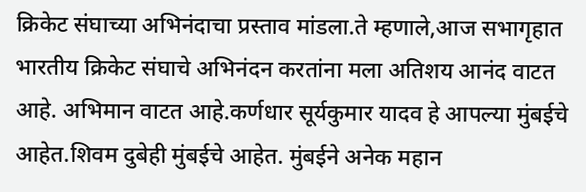क्रिकेट संघाच्या अभिनंदाचा प्रस्ताव मांडला.ते म्हणाले,आज सभागृहात भारतीय क्रिकेट संघाचे अभिनंदन करतांना मला अतिशय आनंद वाटत आहे. अभिमान वाटत आहे.कर्णधार सूर्यकुमार यादव हे आपल्या मुंबईचे आहेत.शिवम दुबेही मुंबईचे आहेत. मुंबईने अनेक महान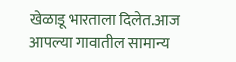खेळाडू भारताला दिलेत.आज आपल्या गावातील सामान्य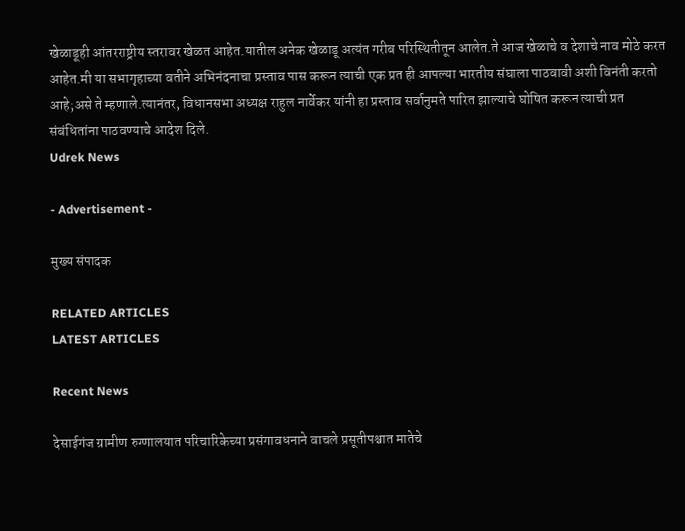खेळाडूही आंतरराष्ट्रीय स्तरावर खेळत आहेत.यातील अनेक खेळाडू अत्यंत गरीब परिस्थितीतून आलेत.ते आज खेळाचे व देशाचे नाव मोठे करत आहेत.मी या सभागृहाच्या वतीने अभिनंदनाचा प्रस्ताव पास करून त्याची एक प्रत ही आपल्या भारतीय संघाला पाठवावी अशी विनंती करतो आहे;असे ते म्हणाले.त्यानंतर, विधानसभा अध्यक्ष राहुल नार्वेकर यांनी हा प्रस्ताव सर्वानुमते पारित झाल्याचे घोषित करून त्याची प्रत संबंधितांना पाठवण्याचे आदेश दिले.
Udrek News

- Advertisement -

मुख्य संपादक

RELATED ARTICLES
LATEST ARTICLES

Recent News

देसाईगंज ग्रामीण रुग्णालयात परिचारिकेच्या प्रसंगावधनाने वाचले प्रसूतीपश्चात मातेचे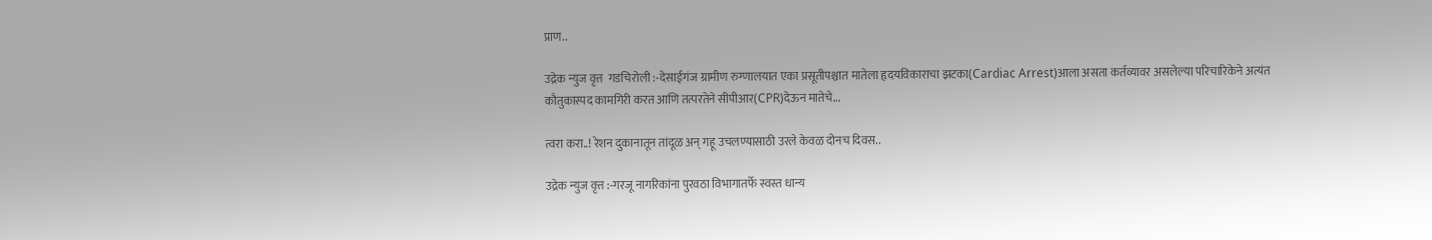प्राण..

उद्रेक न्युज वृत्त  गडचिरोली :-देसाईगंज ग्रामीण रुग्णालयात एका प्रसूतीपश्चात मातेला हृदयविकाराचा झटका(Cardiac Arrest)आला असता कर्तव्यावर असलेल्या परिचारिकेने अत्यंत कौतुकास्पद कामगिरी करत आणि तत्परतेने सीपीआर(CPR)देऊन मातेचे...

त्वरा करा..! रेशन दुकानातून तांदूळ अन् गहू उचलण्यासाठी उरले केवळ दोनच दिवस..

उद्रेक न्युज वृत्त :-गरजू नागरिकांना पुरवठा विभागातर्फे स्वस्त धान्य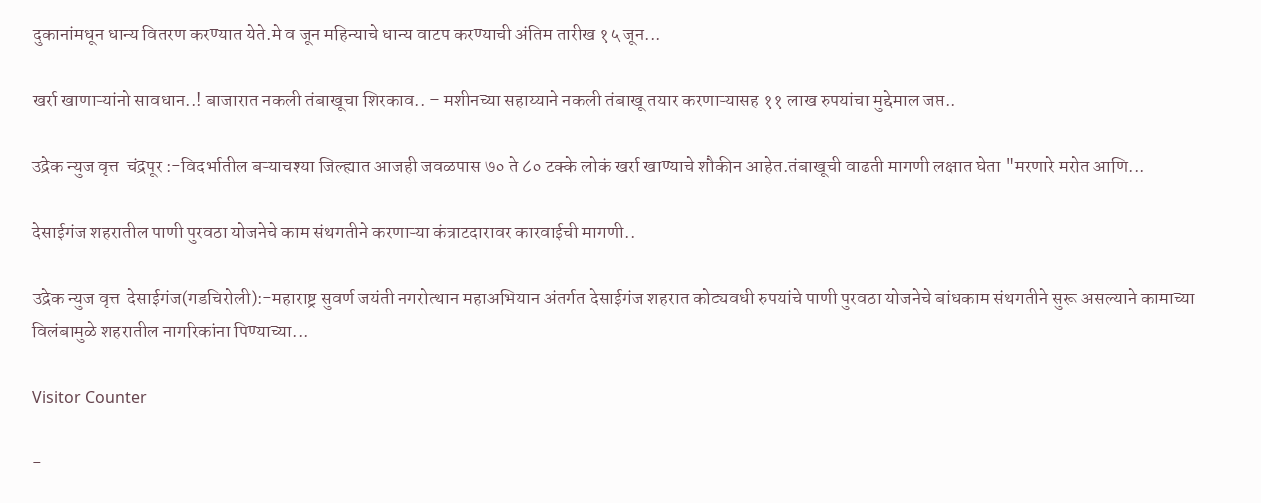दुकानांमधून धान्य वितरण करण्यात येते.मे व जून महिन्याचे धान्य वाटप करण्याची अंतिम तारीख १५ जून...

खर्रा खाणाऱ्यांनो सावधान..! बाजारात नकली तंबाखूचा शिरकाव.. – मशीनच्या सहाय्याने नकली तंबाखू तयार करणाऱ्यासह ११ लाख रुपयांचा मुद्देमाल जप्त..

उद्रेक न्युज वृत्त  चंद्रपूर :-विदर्भातील बऱ्याचश्या जिल्ह्यात आजही जवळपास ७० ते ८० टक्के लोकं खर्रा खाण्याचे शौकीन आहेत.तंबाखूची वाढती मागणी लक्षात घेता "मरणारे मरोत आणि...

देसाईगंज शहरातील पाणी पुरवठा योजनेचे काम संथगतीने करणाऱ्या कंत्राटदारावर कारवाईची मागणी..

उद्रेक न्युज वृत्त  देसाईगंज(गडचिरोली):-महाराष्ट्र सुवर्ण जयंती नगरोत्थान महाअभियान अंतर्गत देसाईगंज शहरात कोट्यवधी रुपयांचे पाणी पुरवठा योजनेचे बांधकाम संथगतीने सुरू असल्याने कामाच्या विलंबामुळे शहरातील नागरिकांना पिण्याच्या...

Visitor Counter

-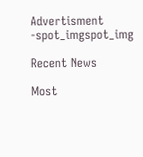Advertisment -spot_imgspot_img

Recent News

Most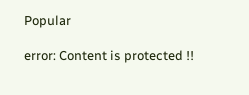Popular

error: Content is protected !!